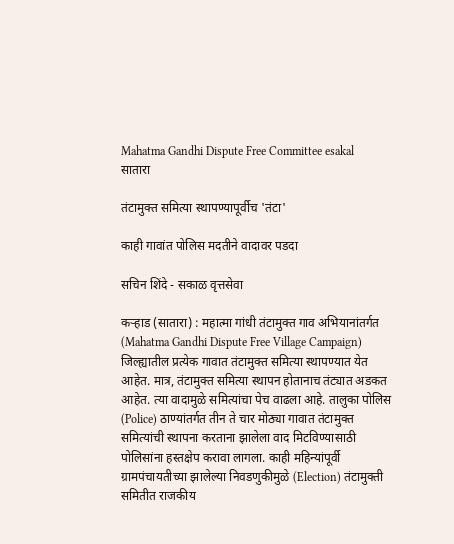Mahatma Gandhi Dispute Free Committee esakal
सातारा

तंटामुक्त समित्या स्थापण्यापूर्वीच 'तंटा'

काही गावांत पोलिस मदतीने वादावर पडदा

सचिन शिंदे - सकाळ वृत्तसेवा

कऱ्हाड (सातारा) : महात्मा गांधी तंटामुक्त गाव अभियानांतर्गत (Mahatma Gandhi Dispute Free Village Campaign) जिल्ह्यातील प्रत्येक गावात तंटामुक्त समित्या स्थापण्यात येत आहेत. मात्र, तंटामुक्त समित्या स्थापन होतानाच तंट्यात अडकत आहेत. त्या वादामुळे समित्यांचा पेच वाढला आहे. तालुका पोलिस (Police) ठाण्यांतर्गत तीन ते चार मोठ्या गावात तंटामुक्त समित्यांची स्थापना करताना झालेला वाद मिटविण्यासाठी पोलिसांना हस्तक्षेप करावा लागला. काही महिन्यांपूर्वी ग्रामपंचायतीच्या झालेल्या निवडणुकीमुळे (Election) तंटामुक्ती समितीत राजकीय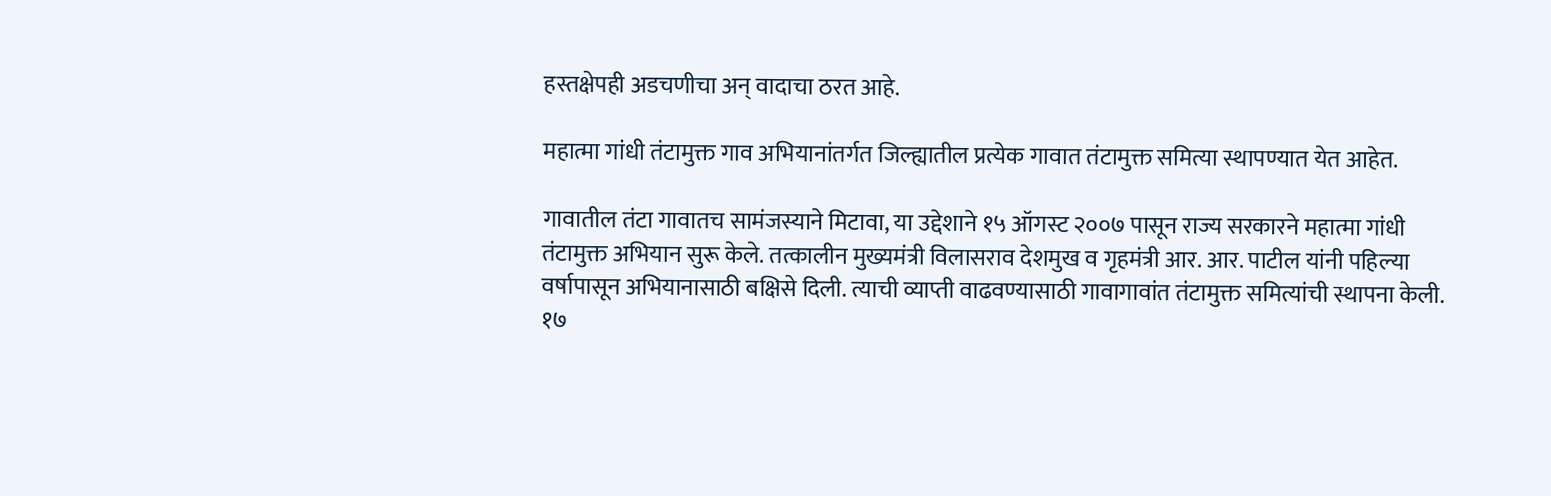हस्तक्षेपही अडचणीचा अन् वादाचा ठरत आहे.

महात्मा गांधी तंटामुक्त गाव अभियानांतर्गत जिल्ह्यातील प्रत्येक गावात तंटामुक्त समित्या स्थापण्यात येत आहेत.

गावातील तंटा गावातच सामंजस्याने मिटावा, या उद्देशाने १५ ऑगस्ट २००७ पासून राज्य सरकारने महात्मा गांधी तंटामुक्त अभियान सुरू केले. तत्कालीन मुख्यमंत्री विलासराव देशमुख व गृहमंत्री आर. आर. पाटील यांनी पहिल्या वर्षापासून अभियानासाठी बक्षिसे दिली. त्याची व्याप्ती वाढवण्यासाठी गावागावांत तंटामुक्त समित्यांची स्थापना केली. १७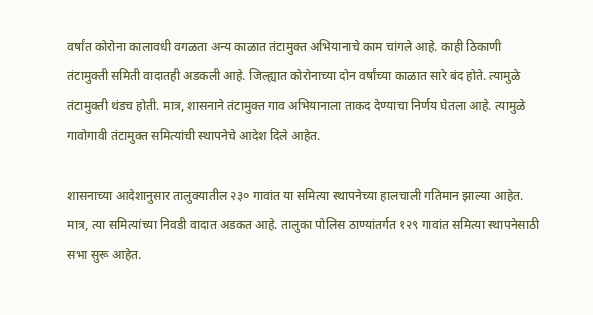वर्षांत कोरोना कालावधी वगळता अन्य काळात तंटामुक्त अभियानाचे काम चांगले आहे. काही ठिकाणी तंटामुक्ती समिती वादातही अडकली आहे. जिल्ह्यात कोरोनाच्या दोन वर्षांच्या काळात सारे बंद होते. त्यामुळे तंटामुक्ती थंडच होती. मात्र, शासनाने तंटामुक्त गाव अभियानाला ताकद देण्याचा निर्णय घेतला आहे. त्यामुळे गावोगावी तंटामुक्त समित्यांची स्थापनेचे आदेश दिले आहेत.

शासनाच्या आदेशानुसार तालुक्यातील २३० गावांत या समित्या स्थापनेच्या हालचाली गतिमान झाल्या आहेत. मात्र, त्या समित्यांच्या निवडी वादात अडकत आहे. तालुका पोलिस ठाण्यांतर्गत १२९ गावांत समित्या स्थापनेसाठी सभा सुरू आहेत.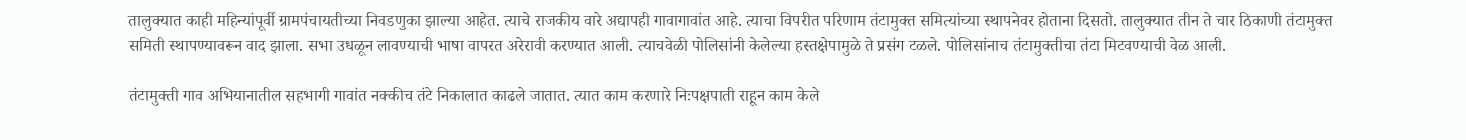तालुक्यात काही महिन्यांपूर्वी ग्रामपंचायतीच्या निवडणुका झाल्या आहेत. त्याचे राजकीय वारे अद्यापही गावागावांत आहे. त्याचा विपरीत परिणाम तंटामुक्त समित्यांच्या स्थापनेवर होताना दिसतो. तालुक्यात तीन ते चार ठिकाणी तंटामुक्त समिती स्थापण्यावरून वाद झाला. सभा उधळून लावण्याची भाषा वापरत अरेरावी करण्यात आली. त्याचवेळी पोलिसांनी केलेल्या हस्तक्षेपामुळे ते प्रसंग टळले. पोलिसांनाच तंटामुक्तीचा तंटा मिटवण्याची वेळ आली.

तंटामुक्ती गाव अभियानातील सहभागी गावांत नक्कीच तंटे निकालात काढले जातात. त्यात काम करणारे निःपक्षपाती राहून काम केले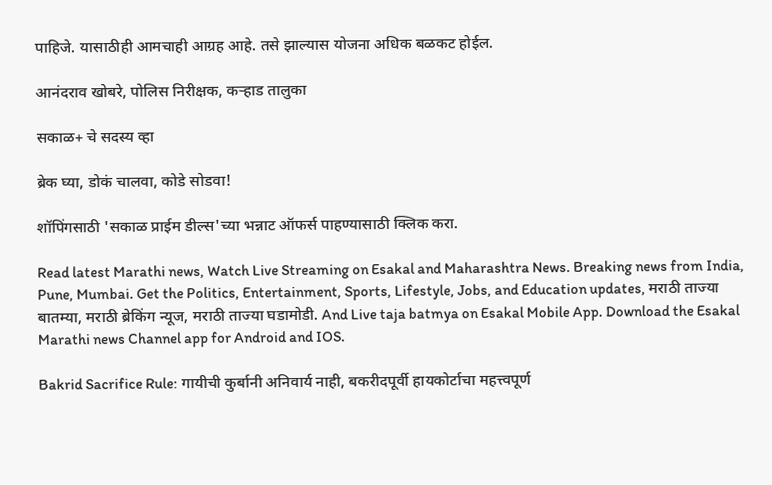पाहिजे. यासाठीही आमचाही आग्रह आहे. तसे झाल्यास योजना अधिक बळकट होईल.

आनंदराव खोबरे, पोलिस निरीक्षक, कऱ्हाड तालुका

सकाळ+ चे सदस्य व्हा

ब्रेक घ्या, डोकं चालवा, कोडे सोडवा!

शॉपिंगसाठी 'सकाळ प्राईम डील्स'च्या भन्नाट ऑफर्स पाहण्यासाठी क्लिक करा.

Read latest Marathi news, Watch Live Streaming on Esakal and Maharashtra News. Breaking news from India, Pune, Mumbai. Get the Politics, Entertainment, Sports, Lifestyle, Jobs, and Education updates, मराठी ताज्या बातम्या, मराठी ब्रेकिंग न्यूज, मराठी ताज्या घडामोडी. And Live taja batmya on Esakal Mobile App. Download the Esakal Marathi news Channel app for Android and IOS.

Bakrid Sacrifice Rule: गायीची कुर्बानी अनिवार्य नाही, बकरीदपूर्वी हायकोर्टाचा महत्त्वपूर्ण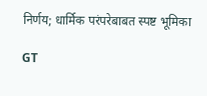निर्णय; धार्मिक परंपरेबाबत स्पष्ट भूमिका

GT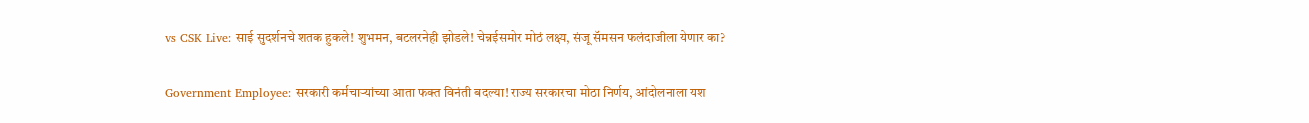vs CSK Live: साई सुदर्शनचे शतक हुकले! शुभमन, बटलरनेही झोडले! चेन्नईसमोर मोठं लक्ष्य, संजू सॅमसन फलंदाजीला येणार का?

Government Employee: सरकारी कर्मचाऱ्यांच्या आता फक्त विनंती बदल्या! राज्य सरकारचा मोठा निर्णय, आंदोलनाला यश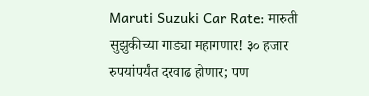Maruti Suzuki Car Rate: मारुती सुझुकीच्या गाड्या महागणार! ३० हजार रुपयांपर्यंत दरवाढ होणार; पण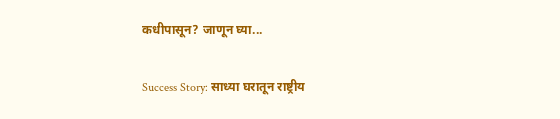कधीपासून? जाणून घ्या...

Success Story: साध्या घरातून राष्ट्रीय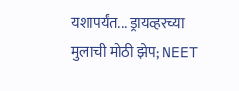यशापर्यंत... ड्रायव्हरच्या मुलाची मोठी झेप; NEET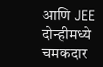आणि JEE दोन्हीमध्ये चमकदार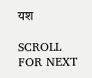यश

SCROLL FOR NEXT